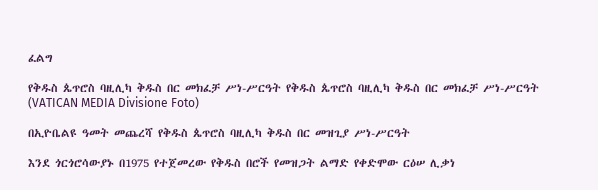ፈልግ

የቅዱስ ጴጥሮስ ባዚሊካ ቅዱስ በር መክፈቻ ሥነ-ሥርዓት የቅዱስ ጴጥሮስ ባዚሊካ ቅዱስ በር መክፈቻ ሥነ-ሥርዓት  (VATICAN MEDIA Divisione Foto)

በኢዮቤልዩ ዓመት መጨረሻ የቅዱስ ጴጥሮስ ባዚሊካ ቅዱስ በር መዝጊያ ሥነ-ሥርዓት

እንደ ጎርጎሮሳውያኑ በ1975 የተጀመረው የቅዱስ በሮች የመዝጋት ልማድ የቀድሞው ርዕሠ ሊቃነ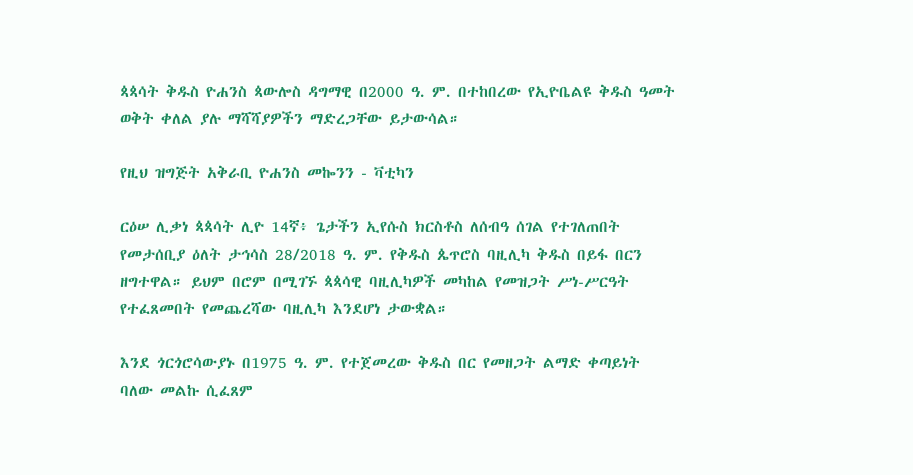ጳጳሳት ቅዱስ ዮሐንስ ጳውሎስ ዳግማዊ በ2000 ዓ. ም. በተከበረው የኢዮቤልዩ ቅዱስ ዓመት ወቅት ቀለል ያሉ ማሻሻያዎችን ማድረጋቸው ይታውሳል።

የዚህ ዝግጅት አቅራቢ ዮሐንስ መኰንን - ቫቲካን

ርዕሠ ሊቃነ ጳጳሳት ሊዮ 14ኛ፥ ጌታችን ኢየሱስ ክርስቶስ ለሰብዓ ሰገል የተገለጠበት የመታሰቢያ ዕለት ታኅሳስ 28/2018 ዓ. ም. የቅዱስ ጴጥሮስ ባዚሊካ ቅዱስ በይፋ በርን ዘግተዋል። ይህም በሮም በሚገኙ ጳጳሳዊ ባዚሊካዎች መካከል የመዝጋት ሥነ-ሥርዓት የተፈጸመበት የመጨረሻው ባዚሊካ እንደሆነ ታውቋል።

እንደ ጎርጎሮሳውያኑ በ1975 ዓ. ም. የተጀመረው ቅዱስ በር የመዘጋት ልማድ ቀጣይነት ባለው መልኩ ሲፈጸም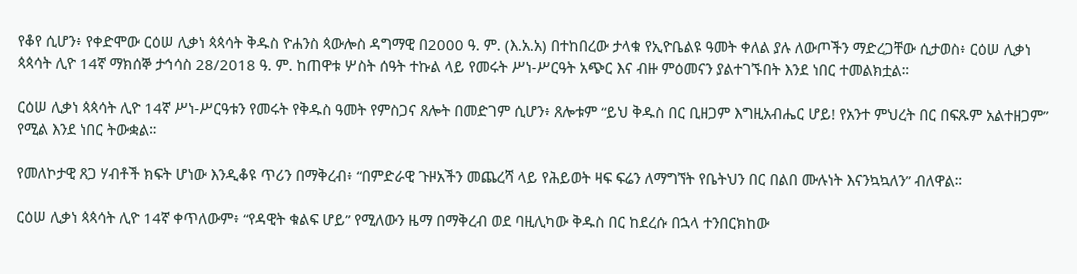የቆየ ሲሆን፥ የቀድሞው ርዕሠ ሊቃነ ጳጳሳት ቅዱስ ዮሐንስ ጳውሎስ ዳግማዊ በ2000 ዓ. ም. (እ.አ.አ) በተከበረው ታላቁ የኢዮቤልዩ ዓመት ቀለል ያሉ ለውጦችን ማድረጋቸው ሲታወስ፥ ርዕሠ ሊቃነ ጳጳሳት ሊዮ 14ኛ ማክሰኞ ታኅሳስ 28/2018 ዓ. ም. ከጠዋቱ ሦስት ሰዓት ተኩል ላይ የመሩት ሥነ-ሥርዓት አጭር እና ብዙ ምዕመናን ያልተገኙበት እንደ ነበር ተመልክቷል።

ርዕሠ ሊቃነ ጳጳሳት ሊዮ 14ኛ ሥነ-ሥርዓቱን የመሩት የቅዱስ ዓመት የምስጋና ጸሎት በመድገም ሲሆን፥ ጸሎቱም “ይህ ቅዱስ በር ቢዘጋም እግዚአብሔር ሆይ! የአንተ ምህረት በር በፍጹም አልተዘጋም” የሚል እንደ ነበር ትውቋል።

የመለኮታዊ ጸጋ ሃብቶች ክፍት ሆነው እንዲቆዩ ጥሪን በማቅረብ፥ “በምድራዊ ጉዞአችን መጨረሻ ላይ የሕይወት ዛፍ ፍሬን ለማግኘት የቤትህን በር በልበ ሙሉነት እናንኳኳለን” ብለዋል።

ርዕሠ ሊቃነ ጳጳሳት ሊዮ 14ኛ ቀጥለውም፥ “የዳዊት ቁልፍ ሆይ” የሚለውን ዜማ በማቅረብ ወደ ባዚሊካው ቅዱስ በር ከደረሱ በኋላ ተንበርክከው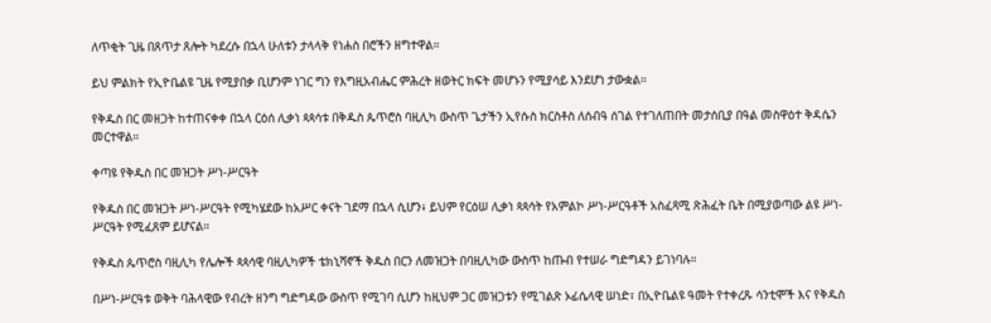ለጥቂት ጊዜ በጸጥታ ጸሎት ካደረሱ በኋላ ሁለቱን ታላላቅ የነሐስ በሮችን ዘግተዋል።

ይህ ምልክት የኢዮቤልዩ ጊዜ የሚያበቃ ቢሆንም ነገር ግን የእግዚአብሔር ምሕረት ዘወትር ክፍት መሆኑን የሚያሳይ እንደሆነ ታውቋል።

የቅዱስ በር መዘጋት ከተጠናቀቀ በኋላ ርዕሰ ሊቃነ ጳጳሳቱ በቅዱስ ጴጥሮስ ባዚሊካ ውስጥ ጌታችን ኢየሱስ ክርስቶስ ለሰብዓ ሰገል የተገለጠበት መታሰቢያ በዓል መስዋዕተ ቅዳሴን መርተዋል።

ቀጣዩ የቅዱስ በር መዝጋት ሥነ-ሥርዓት

የቅዱስ በር መዝጋት ሥነ-ሥርዓት የሚካሄደው ከአሥር ቀናት ገደማ በኋላ ሲሆን፥ ይህም የርዕሠ ሊቃነ ጳጳሳት የአምልኮ ሥነ-ሥርዓቶች አስፈጻሚ ጽሕፈት ቤት በሚያወጣው ልዩ ሥነ-ሥርዓት የሚፈጸም ይሆናል።

የቅዱስ ጴጥሮስ ባዚሊካ የሌሎች ጳጳሳዊ ባዚሊካዎች ቴክኒሻኖች ቅዱስ በርን ለመዝጋት በባዚሊካው ውስጥ ከጡብ የተሠራ ግድግዳን ይገነባሉ።

በሥነ-ሥርዓቱ ወቅት ባሕላዊው የብረት ዘንግ ግድግዳው ውስጥ የሚገባ ሲሆን ከዚህም ጋር መዝጋቱን የሚገልጽ ኦፊሴላዊ ሠነድ፣ በኢዮቤልዩ ዓመት የተቀረጹ ሳንቲሞች እና የቅዱስ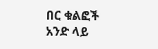በር ቁልፎች አንድ ላይ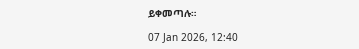ይቀመጣሉ።

07 Jan 2026, 12:40